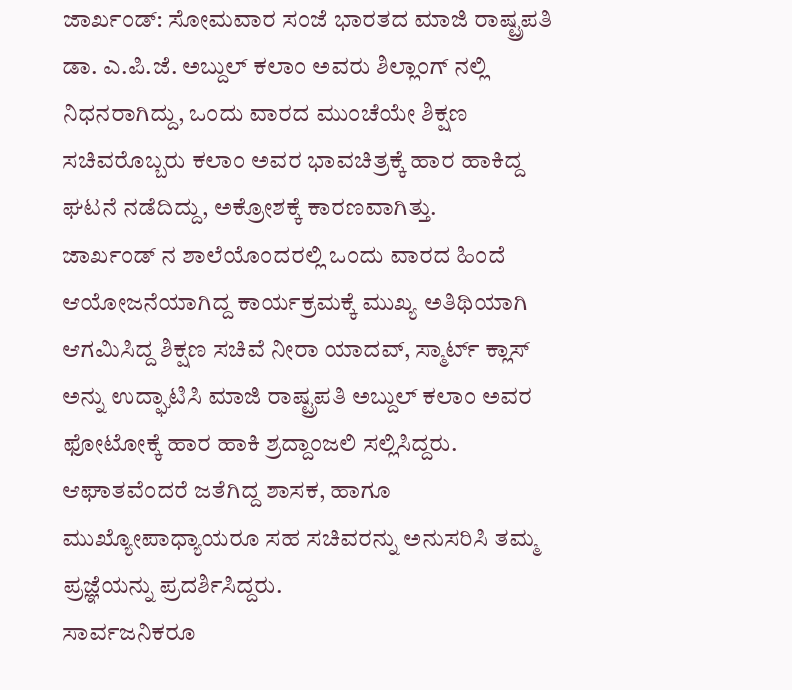ಜಾರ್ಖಂಡ್: ಸೋಮವಾರ ಸಂಜೆ ಭಾರತದ ಮಾಜಿ ರಾಷ್ಟ್ರಪತಿ ಡಾ. ಎ.ಪಿ.ಜೆ. ಅಬ್ದುಲ್ ಕಲಾಂ ಅವರು ಶಿಲ್ಲಾಂಗ್ ನಲ್ಲಿ ನಿಧನರಾಗಿದ್ದು, ಒಂದು ವಾರದ ಮುಂಚೆಯೇ ಶಿಕ್ಷಣ ಸಚಿವರೊಬ್ಬರು ಕಲಾಂ ಅವರ ಭಾವಚಿತ್ರಕ್ಕೆ ಹಾರ ಹಾಕಿದ್ದ ಘಟನೆ ನಡೆದಿದ್ದು, ಅಕ್ರೋಶಕ್ಕೆ ಕಾರಣವಾಗಿತ್ತು.
ಜಾರ್ಖಂಡ್ ನ ಶಾಲೆಯೊಂದರಲ್ಲಿ ಒಂದು ವಾರದ ಹಿಂದೆ ಆಯೋಜನೆಯಾಗಿದ್ದ ಕಾರ್ಯಕ್ರಮಕ್ಕೆ ಮುಖ್ಯ ಅತಿಥಿಯಾಗಿ ಆಗಮಿಸಿದ್ದ ಶಿಕ್ಷಣ ಸಚಿವೆ ನೀರಾ ಯಾದವ್, ಸ್ಮಾರ್ಟ್ ಕ್ಲಾಸ್ ಅನ್ನು ಉದ್ಘಾಟಿಸಿ ಮಾಜಿ ರಾಷ್ಟ್ರಪತಿ ಅಬ್ದುಲ್ ಕಲಾಂ ಅವರ ಫೋಟೋಕ್ಕೆ ಹಾರ ಹಾಕಿ ಶ್ರದ್ದಾಂಜಲಿ ಸಲ್ಲಿಸಿದ್ದರು. ಆಘಾತವೆಂದರೆ ಜತೆಗಿದ್ದ ಶಾಸಕ, ಹಾಗೂ ಮುಖ್ಯೋಪಾಧ್ಯಾಯರೂ ಸಹ ಸಚಿವರನ್ನು ಅನುಸರಿಸಿ ತಮ್ಮ ಪ್ರಜ್ಞೆಯನ್ನು ಪ್ರದರ್ಶಿಸಿದ್ದರು.
ಸಾರ್ವಜನಿಕರೂ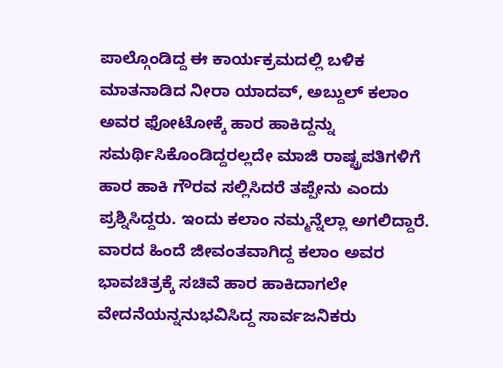ಪಾಲ್ಗೊಂಡಿದ್ದ ಈ ಕಾರ್ಯಕ್ರಮದಲ್ಲಿ ಬಳಿಕ ಮಾತನಾಡಿದ ನೀರಾ ಯಾದವ್, ಅಬ್ದುಲ್ ಕಲಾಂ ಅವರ ಫೋಟೋಕ್ಕೆ ಹಾರ ಹಾಕಿದ್ದನ್ನು ಸಮರ್ಥಿಸಿಕೊಂಡಿದ್ದರಲ್ಲದೇ ಮಾಜಿ ರಾಷ್ಟ್ರಪತಿಗಳಿಗೆ ಹಾರ ಹಾಕಿ ಗೌರವ ಸಲ್ಲಿಸಿದರೆ ತಪ್ಪೇನು ಎಂದು ಪ್ರಶ್ನಿಸಿದ್ದರು. ಇಂದು ಕಲಾಂ ನಮ್ಮನ್ನೆಲ್ಲಾ ಅಗಲಿದ್ದಾರೆ. ವಾರದ ಹಿಂದೆ ಜೀವಂತವಾಗಿದ್ದ ಕಲಾಂ ಅವರ ಭಾವಚಿತ್ರಕ್ಕೆ ಸಚಿವೆ ಹಾರ ಹಾಕಿದಾಗಲೇ ವೇದನೆಯನ್ನನುಭವಿಸಿದ್ದ ಸಾರ್ವಜನಿಕರು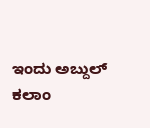ಇಂದು ಅಬ್ದುಲ್ ಕಲಾಂ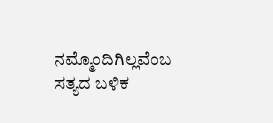ನಮ್ಮೊಂದಿಗಿಲ್ಲವೆಂಬ ಸತ್ಯದ ಬಳಿಕ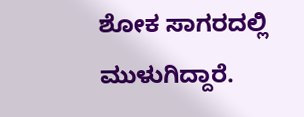ಶೋಕ ಸಾಗರದಲ್ಲಿ ಮುಳುಗಿದ್ದಾರೆ.